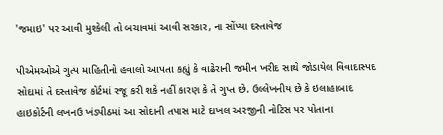'જમાઇ' પર આવી મુશ્કેલી તો બચાવમાં આવી સરકાર, ના સોંપ્યા દસ્તાવેજ

પીએમઓએ ગુત્પ માહિતીનો હવાલો આપતા કહ્યું કે વાઢેરાની જમીન ખરીદ સાથે જોડાયેલ વિવાદાસ્પદ સોદામાં તે દસ્તાવેજ કોર્ટમાં રજૂ કરી શકે નહીં કારણ કે તે ગુપ્ત છે. ઉલ્લેખનીય છે કે ઇલાહાબાદ હાઇકોર્ટની લખનઉ ખંડપીઠમાં આ સોદાની તપાસ માટે દાખલ અરજીની નોટિસ પર પોતાના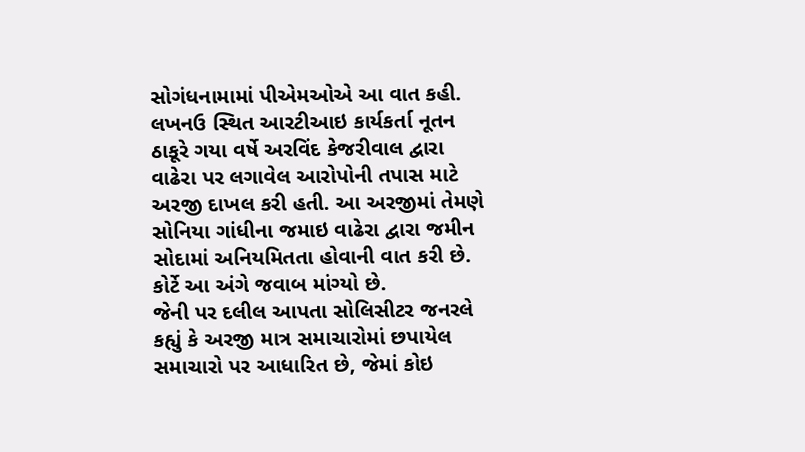સોગંધનામામાં પીએમઓએ આ વાત કહી.
લખનઉ સ્થિત આરટીઆઇ કાર્યકર્તા નૂતન ઠાકૂરે ગયા વર્ષે અરવિંદ કેજરીવાલ દ્વારા વાઢેરા પર લગાવેલ આરોપોની તપાસ માટે અરજી દાખલ કરી હતી. આ અરજીમાં તેમણે સોનિયા ગાંધીના જમાઇ વાઢેરા દ્વારા જમીન સોદામાં અનિયમિતતા હોવાની વાત કરી છે. કોર્ટે આ અંગે જવાબ માંગ્યો છે.
જેની પર દલીલ આપતા સોલિસીટર જનરલે કહ્યું કે અરજી માત્ર સમાચારોમાં છપાયેલ સમાચારો પર આધારિત છે, જેમાં કોઇ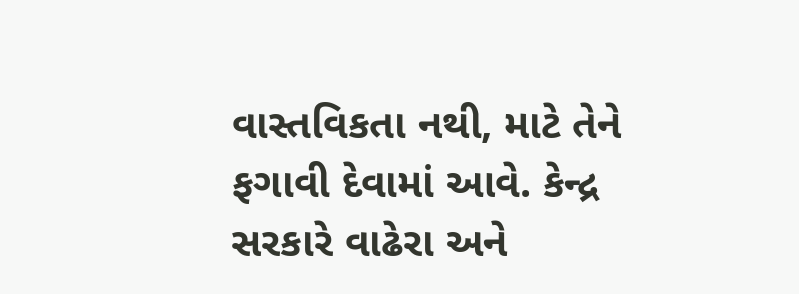વાસ્તવિકતા નથી, માટે તેને ફગાવી દેવામાં આવે. કેન્દ્ર સરકારે વાઢેરા અને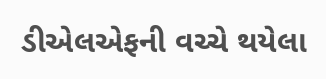ડીએલએફની વચ્ચે થયેલા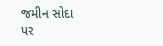જમીન સોદા પર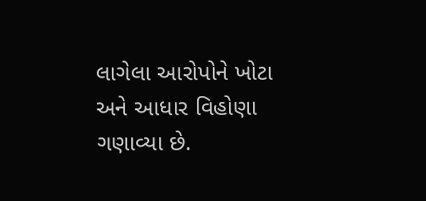લાગેલા આરોપોને ખોટા અને આધાર વિહોણા ગણાવ્યા છે.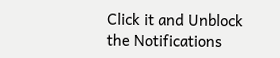Click it and Unblock the Notifications